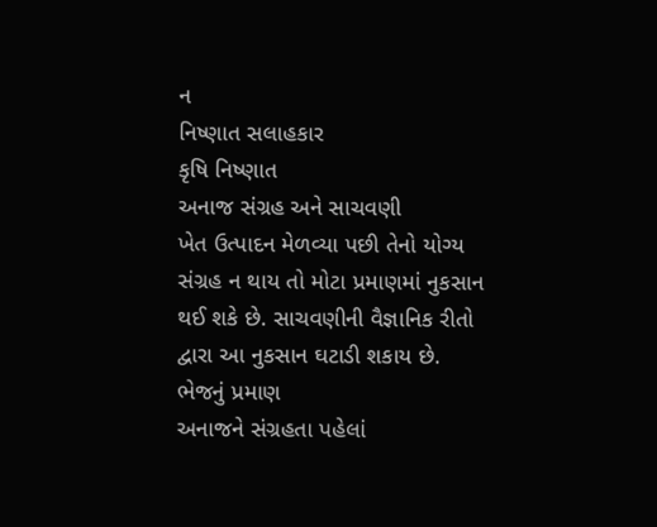ન
નિષ્ણાત સલાહકાર
કૃષિ નિષ્ણાત
અનાજ સંગ્રહ અને સાચવણી
ખેત ઉત્પાદન મેળવ્યા પછી તેનો યોગ્ય સંગ્રહ ન થાય તો મોટા પ્રમાણમાં નુકસાન થઈ શકે છે. સાચવણીની વૈજ્ઞાનિક રીતો દ્વારા આ નુકસાન ઘટાડી શકાય છે.
ભેજનું પ્રમાણ
અનાજને સંગ્રહતા પહેલાં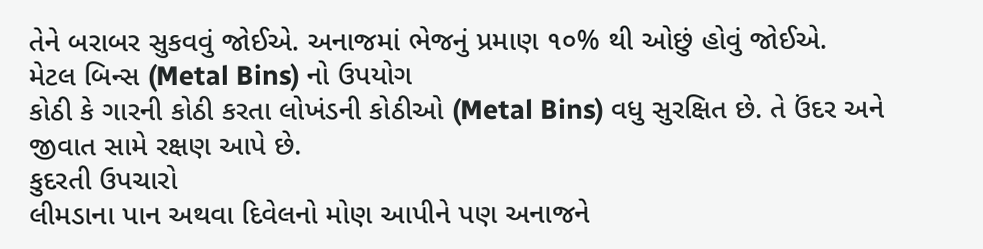તેને બરાબર સુકવવું જોઈએ. અનાજમાં ભેજનું પ્રમાણ ૧૦% થી ઓછું હોવું જોઈએ.
મેટલ બિન્સ (Metal Bins) નો ઉપયોગ
કોઠી કે ગારની કોઠી કરતા લોખંડની કોઠીઓ (Metal Bins) વધુ સુરક્ષિત છે. તે ઉંદર અને જીવાત સામે રક્ષણ આપે છે.
કુદરતી ઉપચારો
લીમડાના પાન અથવા દિવેલનો મોણ આપીને પણ અનાજને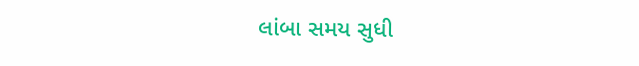લાંબા સમય સુધી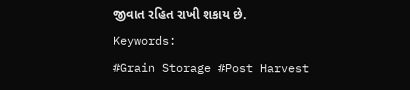જીવાત રહિત રાખી શકાય છે.
Keywords:
#Grain Storage #Post Harvest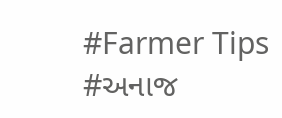#Farmer Tips #અનાજ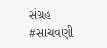સંગ્રહ #સાચવણી